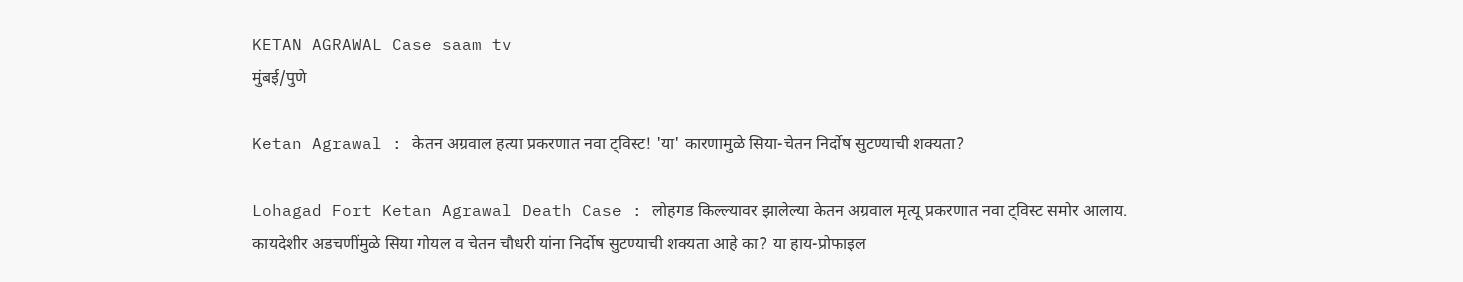KETAN AGRAWAL Case saam tv
मुंबई/पुणे

Ketan Agrawal : केतन अग्रवाल हत्या प्रकरणात नवा ट्विस्ट! 'या' कारणामुळे सिया-चेतन निर्दोष सुटण्याची शक्यता?

Lohagad Fort Ketan Agrawal Death Case : लोहगड किल्ल्यावर झालेल्या केतन अग्रवाल मृत्यू प्रकरणात नवा ट्विस्ट समोर आलाय. कायदेशीर अडचणींमुळे सिया गोयल व चेतन चौधरी यांना निर्दोष सुटण्याची शक्यता आहे का? या हाय-प्रोफाइल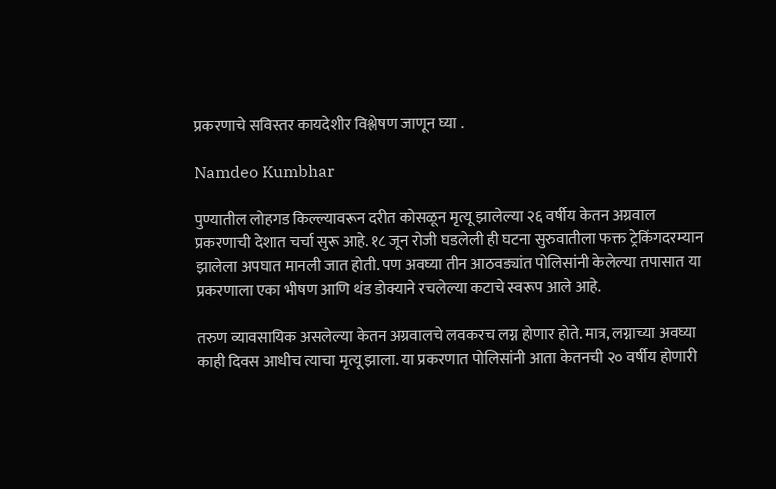प्रकरणाचे सविस्तर कायदेशीर विश्लेषण जाणून घ्या .

Namdeo Kumbhar

पुण्यातील लोहगड किल्ल्यावरून दरीत कोसळून मृत्यू झालेल्या २६ वर्षीय केतन अग्रवाल प्रकरणाची देशात चर्चा सुरू आहे. १८ जून रोजी घडलेली ही घटना सुरुवातीला फक्त ट्रेकिंगदरम्यान झालेला अपघात मानली जात होती. पण अवघ्या तीन आठवड्यांत पोलिसांनी केलेल्या तपासात या प्रकरणाला एका भीषण आणि थंड डोक्याने रचलेल्या कटाचे स्वरूप आले आहे.

तरुण व्यावसायिक असलेल्या केतन अग्रवालचे लवकरच लग्न होणार होते. मात्र, लग्नाच्या अवघ्या काही दिवस आधीच त्याचा मृत्यू झाला. या प्रकरणात पोलिसांनी आता केतनची २० वर्षीय होणारी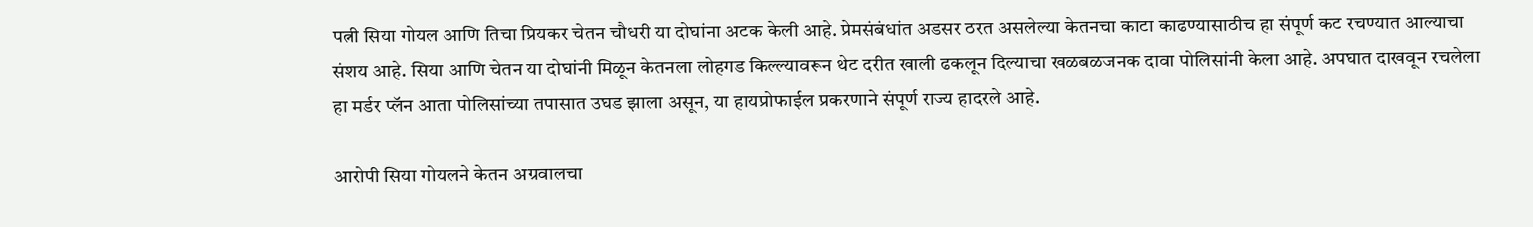पत्नी सिया गोयल आणि तिचा प्रियकर चेतन चौधरी या दोघांना अटक केली आहे. प्रेमसंबंधांत अडसर ठरत असलेल्या केतनचा काटा काढण्यासाठीच हा संपूर्ण कट रचण्यात आल्याचा संशय आहे. सिया आणि चेतन या दोघांनी मिळून केतनला लोहगड किल्ल्यावरून थेट दरीत खाली ढकलून दिल्याचा खळबळजनक दावा पोलिसांनी केला आहे. अपघात दाखवून रचलेला हा मर्डर प्लॅन आता पोलिसांच्या तपासात उघड झाला असून, या हायप्रोफाईल प्रकरणाने संपूर्ण राज्य हादरले आहे.

आरोपी सिया गोयलने केतन अग्रवालचा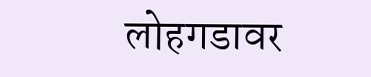लोहगडावर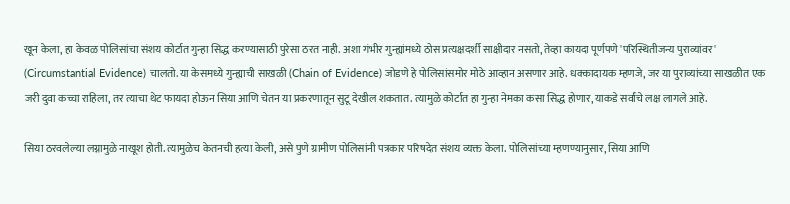खून केला, हा केवळ पोलिसांचा संशय कोर्टात गुन्हा सिद्ध करण्यासाठी पुरेसा ठरत नाही. अशा गंभीर गुन्ह्यांमध्ये ठोस प्रत्यक्षदर्शी साक्षीदार नसतो, तेव्हा कायदा पूर्णपणे 'परिस्थितीजन्य पुराव्यांवर' (Circumstantial Evidence) चालतो. या केसमध्ये गुन्ह्याची साखळी (Chain of Evidence) जोडणे हे पोलिसांसमोर मोठे आव्हान असणार आहे. धक्कादायक म्हणजे, जर या पुराव्यांच्या साखळीत एक जरी दुवा कच्चा राहिला, तर त्याचा थेट फायदा होऊन सिया आणि चेतन या प्रकरणातून सुटू देखील शकतात. त्यामुळे कोर्टात हा गुन्हा नेमका कसा सिद्ध होणार, याकडे सर्वांचे लक्ष लागले आहे.

सिया ठरवलेल्या लग्नामुळे नाखूश होती. त्यामुळेच केतनची हत्या केली, असे पुणे ग्रामीण पोलिसांनी पत्रकार परिषदेत संशय व्यक्त केला. पोलिसांच्या म्हणण्यानुसार, सिया आणि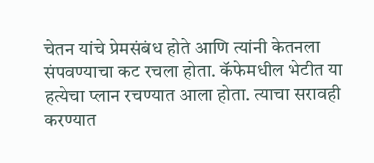चेतन यांचे प्रेमसंबंध होते आणि त्यांनी केतनला संपवण्याचा कट रचला होता. कॅफेमधील भेटीत या हत्येचा प्लान रचण्यात आला होता. त्याचा सरावही करण्यात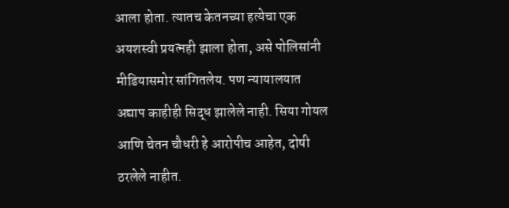आला होता. त्यातच केतनच्या हत्येचा एक अयशस्वी प्रयत्नही झाला होता, असे पोलिसांनी मीडियासमोर सांगितलेय. पण न्यायालयात अद्याप काहीही सिद्ध झालेले नाही. सिया गोयल आणि चेतन चौधरी हे आरोपीच आहेत, दोषी ठरलेले नाहीत.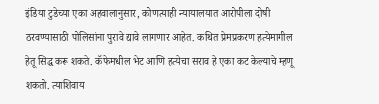इंडिया टुडेच्या एका अहवालानुसार, कोणत्याही न्यायालयात आरोपीला दोषी ठरवण्यासाठी पोलिसांना पुरावे द्यावे लागणार आहेत. कथित प्रेमप्रकरण हत्येमागील हेतू सिद्ध करू शकते. कॅफेमधील भेट आणि हत्येचा सराव हे एका कट केल्याचे म्हणू शकतो. त्याशिवाय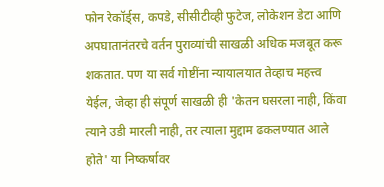फोन रेकॉर्ड्स, कपडे, सीसीटीव्ही फुटेज, लोकेशन डेटा आणि अपघातानंतरचे वर्तन पुराव्यांची साखळी अधिक मजबूत करू शकतात. पण या सर्व गोष्टींना न्यायालयात तेव्हाच महत्त्व येईल, जेव्हा ही संपूर्ण साखळी ही 'केतन घसरला नाही, किंवा त्याने उडी मारली नाही, तर त्याला मुद्दाम ढकलण्यात आले होते' या निष्कर्षावर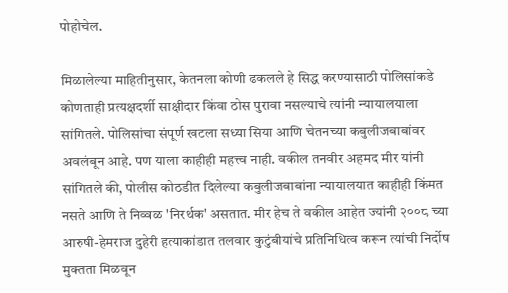पोहोचेल.

मिळालेल्या माहितीनुसार, केतनला कोणी ढकलले हे सिद्ध करण्यासाठी पोलिसांकडे कोणताही प्रत्यक्षदर्शी साक्षीदार किंवा ठोस पुरावा नसल्याचे त्यांनी न्यायालयाला सांगितले. पोलिसांचा संपूर्ण खटला सध्या सिया आणि चेतनच्या कबुलीजबाबांवर अवलंबून आहे. पण याला काहीही महत्त्व नाही. वकील तनवीर अहमद मीर यांनी सांगितले की, पोलीस कोठडीत दिलेल्या कबुलीजबाबांना न्यायालयात काहीही किंमत नसते आणि ते निव्वळ 'निरर्थक' असतात. मीर हेच ते वकील आहेत ज्यांनी २००८ च्या आरुषी-हेमराज दुहेरी हत्याकांडात तलवार कुटुंबीयांचे प्रतिनिधित्व करून त्यांची निर्दोष मुक्तता मिळवून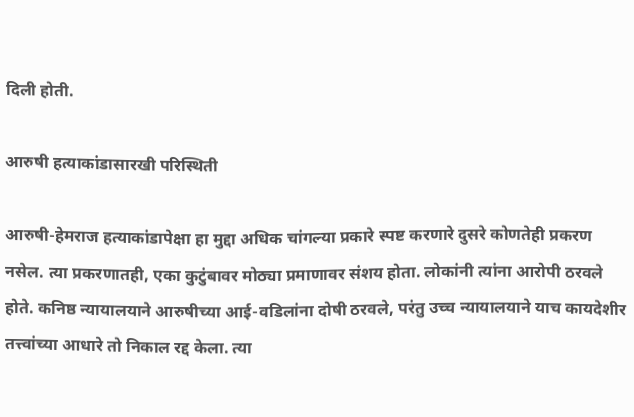दिली होती.

आरुषी हत्याकांडासारखी परिस्थिती

आरुषी-हेमराज हत्याकांडापेक्षा हा मुद्दा अधिक चांगल्या प्रकारे स्पष्ट करणारे दुसरे कोणतेही प्रकरण नसेल. त्या प्रकरणातही, एका कुटुंबावर मोठ्या प्रमाणावर संशय होता. लोकांनी त्यांना आरोपी ठरवले होते. कनिष्ठ न्यायालयाने आरुषीच्या आई-वडिलांना दोषी ठरवले, परंतु उच्च न्यायालयाने याच कायदेशीर तत्त्वांच्या आधारे तो निकाल रद्द केला. त्या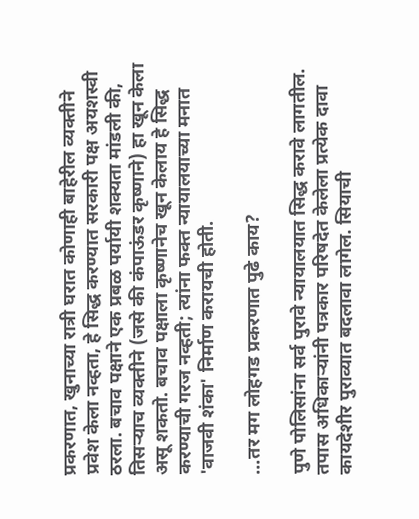प्रकरणात, खुनाच्या रात्री घरात कोणाही बाहेरील व्यक्तीने प्रवेश केला नव्हता, हे सिद्ध करण्यात सरकारी पक्ष अयशस्वी ठरला. बचाव पक्षाने एक प्रबळ पर्यायी शक्यता मांडली की, तिसऱ्याच व्यक्तीने (जसे की कंपाऊंडर कृष्णाने) हा खून केला असू शकतो. बचाव पक्षाला कृष्णानेच खून केलाय हे सिद्ध करण्याची गरज नव्हती; त्यांना फक्त न्यायालयाच्या मनात 'वाजवी शंका' निर्माण करायची होती.

...तर मग लोहगड प्रकरणात पुढे काय?

पुणे पोलिसांना सर्व पुरावे न्यायालयात सिद्ध करावे लागतील. तपास अधिकाऱ्यांनी पत्रकार परिषदेत केलेला प्रत्येक दावा कायदेशीर पुराव्यात बदलावा लागेल. सियाची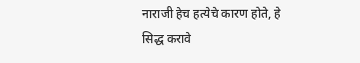नाराजी हेच हत्येचे कारण होते, हे सिद्ध करावे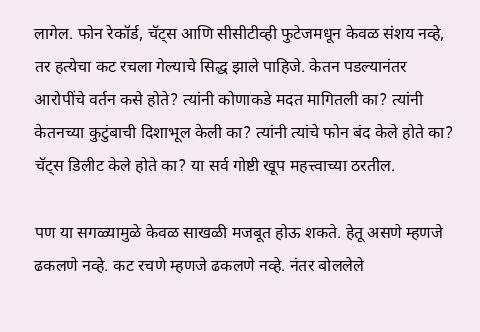लागेल. फोन रेकॉर्ड, चॅट्स आणि सीसीटीव्ही फुटेजमधून केवळ संशय नव्हे, तर हत्येचा कट रचला गेल्याचे सिद्ध झाले पाहिजे. केतन पडल्यानंतर आरोपींचे वर्तन कसे होते? त्यांनी कोणाकडे मदत मागितली का? त्यांनी केतनच्या कुटुंबाची दिशाभूल केली का? त्यांनी त्यांचे फोन बंद केले होते का? चॅट्स डिलीट केले होते का? या सर्व गोष्टी खूप महत्त्वाच्या ठरतील.

पण या सगळ्यामुळे केवळ साखळी मजबूत होऊ शकते. हेतू असणे म्हणजे ढकलणे नव्हे. कट रचणे म्हणजे ढकलणे नव्हे. नंतर बोललेले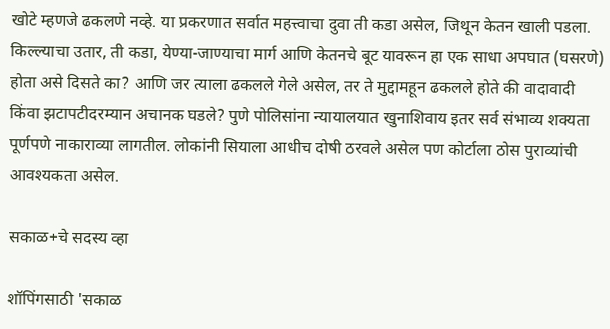खोटे म्हणजे ढकलणे नव्हे. या प्रकरणात सर्वात महत्त्वाचा दुवा ती कडा असेल, जिथून केतन खाली पडला. किल्ल्याचा उतार, ती कडा, येण्या-जाण्याचा मार्ग आणि केतनचे बूट यावरून हा एक साधा अपघात (घसरणे) होता असे दिसते का? आणि जर त्याला ढकलले गेले असेल, तर ते मुद्दामहून ढकलले होते की वादावादी किंवा झटापटीदरम्यान अचानक घडले? पुणे पोलिसांना न्यायालयात खुनाशिवाय इतर सर्व संभाव्य शक्यता पूर्णपणे नाकाराव्या लागतील. लोकांनी सियाला आधीच दोषी ठरवले असेल पण कोर्टाला ठोस पुराव्यांची आवश्यकता असेल.

सकाळ+चे सदस्य व्हा

शॉपिंगसाठी 'सकाळ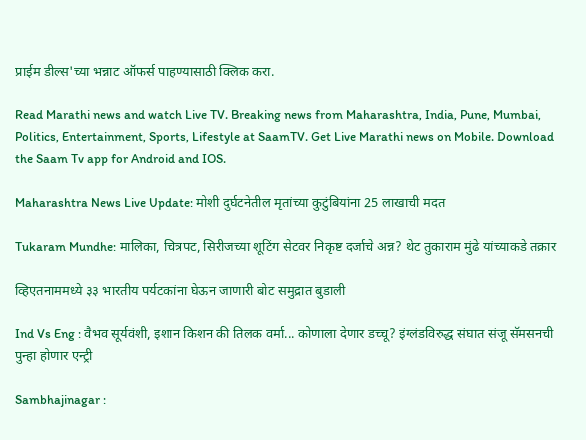प्राईम डील्स'च्या भन्नाट ऑफर्स पाहण्यासाठी क्लिक करा.

Read Marathi news and watch Live TV. Breaking news from Maharashtra, India, Pune, Mumbai, Politics, Entertainment, Sports, Lifestyle at SaamTV. Get Live Marathi news on Mobile. Download the Saam Tv app for Android and IOS.

Maharashtra News Live Update: मोशी दुर्घटनेतील मृतांच्या कुटुंबियांना 25 लाखाची मदत

Tukaram Mundhe: मालिका, चित्रपट, सिरीजच्या शूटिंग सेटवर निकृष्ट दर्जाचे अन्न? थेट तुकाराम मुंढे यांच्याकडे तक्रार

व्हिएतनाममध्ये ३३ भारतीय पर्यटकांना घेऊन जाणारी बोट समुद्रात बुडाली

Ind Vs Eng : वैभव सूर्यवंशी, इशान किशन की तिलक वर्मा... कोणाला देणार डच्चू? इंग्लंडविरुद्ध संघात संजू सॅमसनची पुन्हा होणार एन्ट्री

Sambhajinagar :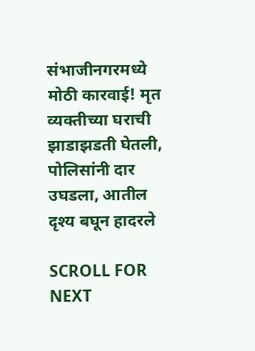संभाजीनगरमध्ये मोठी कारवाई! मृत व्यक्तीच्या घराची झाडाझडती घेतली, पोलिसांनी दार उघडला, आतील दृश्य बघून हादरले

SCROLL FOR NEXT